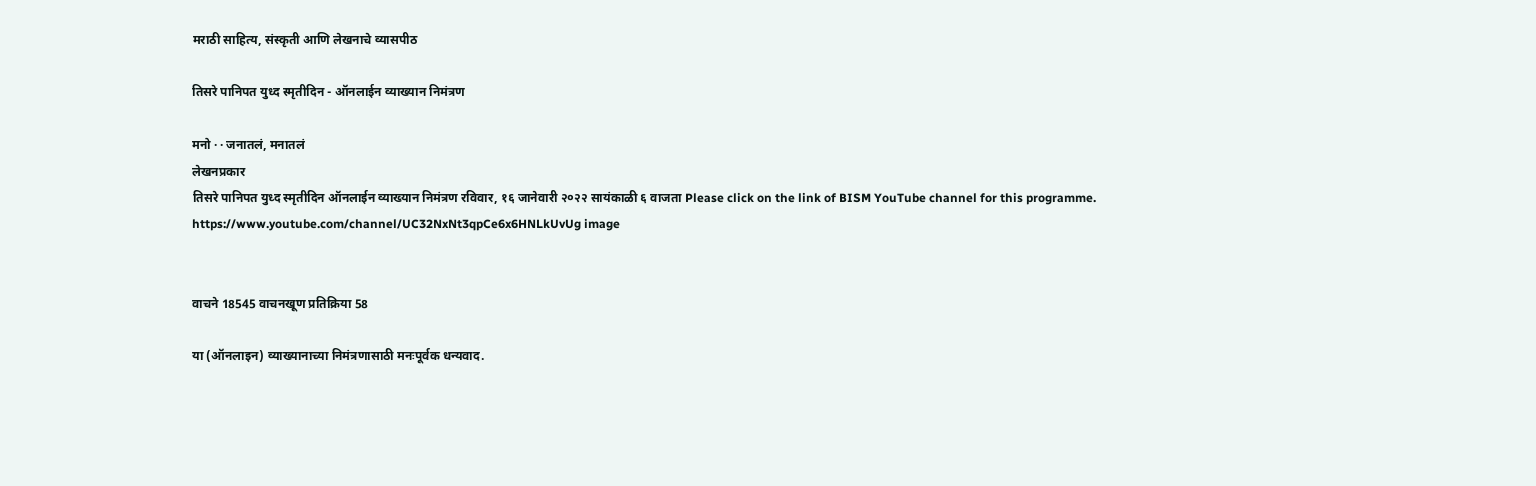मराठी साहित्य, संस्कृती आणि लेखनाचे व्यासपीठ

तिसरे पानिपत युध्द स्मृतीदिन - ऑनलाईन व्याख्यान निमंत्रण

मनो · · जनातलं, मनातलं
लेखनप्रकार
तिसरे पानिपत युध्द स्मृतीदिन ऑनलाईन व्याख्यान निमंत्रण रविवार, १६ जानेवारी २०२२ सायंकाळी ६ वाजता Please click on the link of BISM YouTube channel for this programme. https://www.youtube.com/channel/UC32NxNt3qpCe6x6HNLkUvUg image


वाचने 18545 वाचनखूण प्रतिक्रिया 58

या (ऑनलाइन) व्याख्यानाच्या निमंत्रणासाठी मनःपूर्वक धन्यवाद.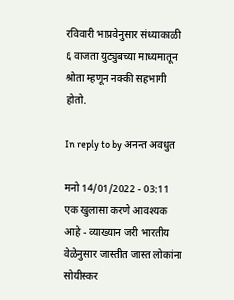रविवारी भाप्रवेनुसार संध्याकाळी ६ वाजता युट्युबच्या माध्यमातून श्रोता म्हणून नक्की सहभागी होतो.

In reply to by अनन्त अवधुत

मनो 14/01/2022 - 03:11
एक खुलासा करणे आवश्यक आहे - व्याख्यान जरी भारतीय वेळेनुसार जास्तीत जास्त लोकांना सोयीस्कर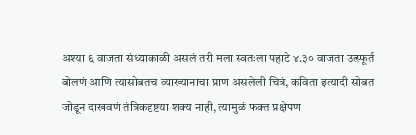अश्या ६ वाजता संध्याकाळी असलं तरी मला स्वतःला पहाटे ४.३० वाजता उत्स्फूर्त बोलणं आणि त्यासोबतच व्याख्यानाचा प्राण असलेली चित्रं, कविता इत्यादी सोबत जोडून दाखवणं तंत्रिकदृष्टया शक्य नाही, त्यामुळं फक्त प्रक्षेपण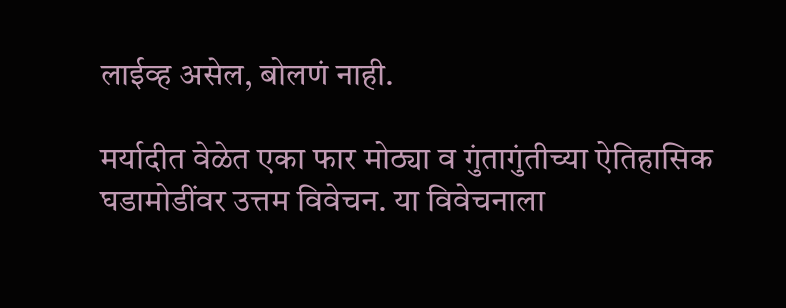लाईव्ह असेल, बोलणं नाही.

मर्यादीत वेळेत एका फार मोठ्या व गुंतागुंतीच्या ऐतिहासिक घडामोडींवर उत्तम विवेचन. या विवेचनाला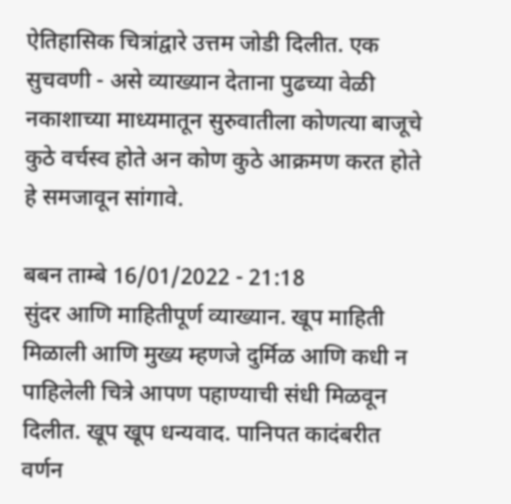ऐतिहासिक चित्रांद्वारे उत्तम जोडी दिलीत. एक सुचवणी - असे व्याख्यान देताना पुढच्या वेळी नकाशाच्या माध्यमातून सुरुवातीला कोणत्या बाजूचे कुठे वर्चस्व होते अन कोण कुठे आक्रमण करत होते हे समजावून सांगावे.

बबन ताम्बे 16/01/2022 - 21:18
सुंदर आणि माहितीपूर्ण व्याख्यान. खूप माहिती मिळाली आणि मुख्य म्हणजे दुर्मिळ आणि कधी न पाहिलेली चित्रे आपण पहाण्याची संधी मिळवून दिलीत. खूप खूप धन्यवाद. पानिपत कादंबरीत वर्णन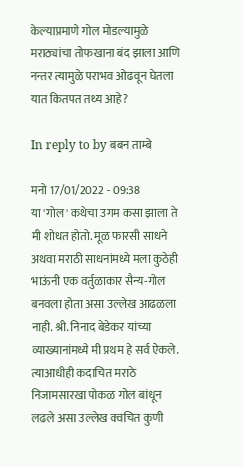केल्याप्रमाणे गोल मोडल्यामुळे मराठ्यांचा तोफखाना बंद झाला आणि नन्तर त्यामुळे पराभव ओढवून घेतला यात कितपत तथ्य आहे?

In reply to by बबन ताम्बे

मनो 17/01/2022 - 09:38
या 'गोल' कथेचा उगम कसा झाला ते मी शोधत होतो. मूळ फारसी साधने अथवा मराठी साधनांमध्ये मला कुठेही भाऊंनी एक वर्तुळाकार सैन्य-गोल बनवला होता असा उल्लेख आढळला नाही. श्री. निनाद बेडेकर यांच्या व्याख्यानांमध्ये मी प्रथम हे सर्व ऐकले. त्याआधीही कदाचित मराठे निजामसारखा पोकळ गोल बांधून लढले असा उल्लेख क्वचित कुणी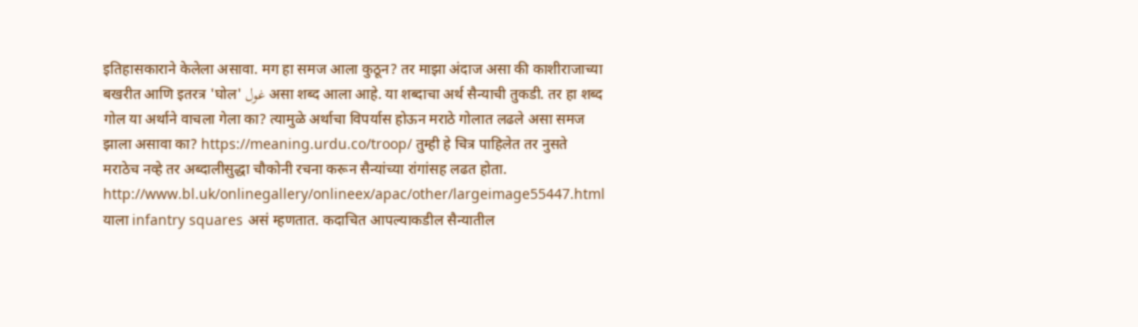इतिहासकाराने केलेला असावा. मग हा समज आला कुठून? तर माझा अंदाज असा की काशीराजाच्या बखरीत आणि इतरत्र 'घोल' غول असा शब्द आला आहे. या शब्दाचा अर्थ सैन्याची तुकडी. तर हा शब्द गोल या अर्थाने वाचला गेला का? त्यामुळे अर्थाचा विपर्यास होऊन मराठे गोलात लढले असा समज झाला असावा का? https://meaning.urdu.co/troop/ तुम्ही हे चित्र पाहिलेत तर नुसते मराठेच नव्हे तर अब्दालीसुद्धा चौकोनी रचना करून सैन्यांच्या रांगांसह लढत होता. http://www.bl.uk/onlinegallery/onlineex/apac/other/largeimage55447.html याला infantry squares असं म्हणतात. कदाचित आपल्याकडील सैन्यातील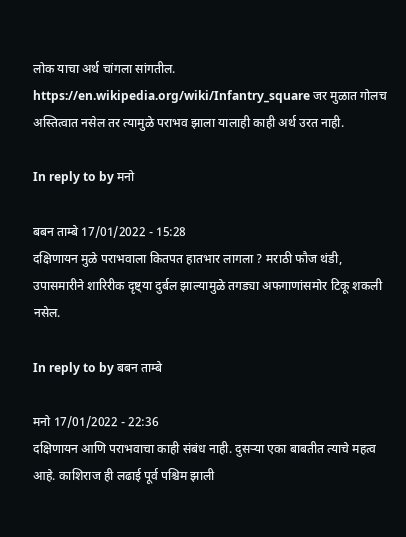लोक याचा अर्थ चांगला सांगतील. https://en.wikipedia.org/wiki/Infantry_square जर मुळात गोलच अस्तित्वात नसेल तर त्यामुळे पराभव झाला यालाही काही अर्थ उरत नाही.

In reply to by मनो

बबन ताम्बे 17/01/2022 - 15:28
दक्षिणायन मुळे पराभवाला कितपत हातभार लागला ? मराठी फौज थंडी, उपासमारीने शारिरीक दृष्ट्या दुर्बल झाल्यामुळे तगड्या अफगाणांसमोर टिकू शकली नसेल.

In reply to by बबन ताम्बे

मनो 17/01/2022 - 22:36
दक्षिणायन आणि पराभवाचा काही संबंध नाही. दुसऱ्या एका बाबतीत त्याचे महत्व आहे. काशिराज ही लढाई पूर्व पश्चिम झाली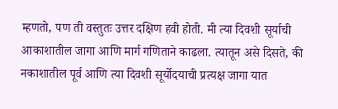म्हणतो, पण ती वस्तुतः उत्तर दक्षिण हवी होती. मी त्या दिवशी सूर्याची आकाशातील जागा आणि मार्ग गणिताने काढला. त्यातून असे दिसते, की नकाशातील पूर्व आणि त्या दिवशी सूर्योदयाची प्रत्यक्ष जागा यात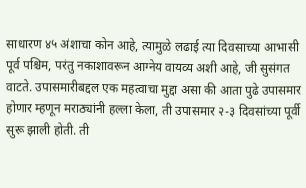साधारण ४५ अंशाचा कोन आहे, त्यामुळे लढाई त्या दिवसाच्या आभासी पूर्व पश्चिम, परंतु नकाशावरून आग्नेय वायव्य अशी आहे, जी सुसंगत वाटते. उपासमारीबद्दल एक महत्वाचा मुद्दा असा की आता पुढे उपासमार होणार म्हणून मराठ्यांनी हल्ला केला, ती उपासमार २-३ दिवसांच्या पूर्वी सुरू झाली होती. ती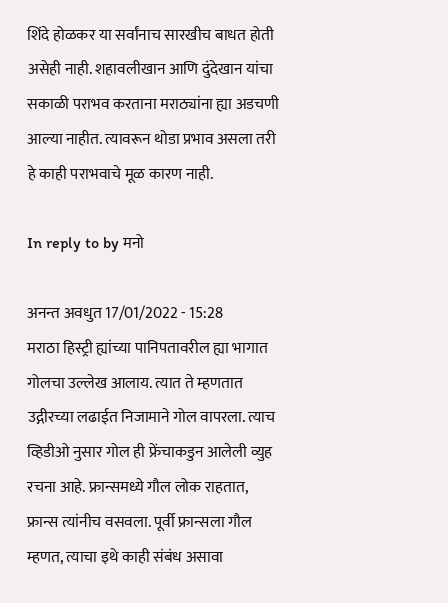शिंदे होळकर या सर्वांनाच सारखीच बाधत होती असेही नाही. शहावलीखान आणि दुंदेखान यांचा सकाळी पराभव करताना मराठ्यांना ह्या अडचणी आल्या नाहीत. त्यावरून थोडा प्रभाव असला तरी हे काही पराभवाचे मूळ कारण नाही.

In reply to by मनो

अनन्त अवधुत 17/01/2022 - 15:28
मराठा हिस्ट्री ह्यांच्या पानिपतावरील ह्या भागात गोलचा उल्लेख आलाय. त्यात ते म्हणतात उद्गीरच्या लढाईत निजामाने गोल वापरला. त्याच व्हिडीओ नुसार गोल ही फ्रेंचाकडुन आलेली व्युह रचना आहे. फ्रान्समध्ये गौल लोक राहतात, फ्रान्स त्यांनीच वसवला. पूर्वी फ्रान्सला गौल म्हणत, त्याचा इथे काही संबंध असावा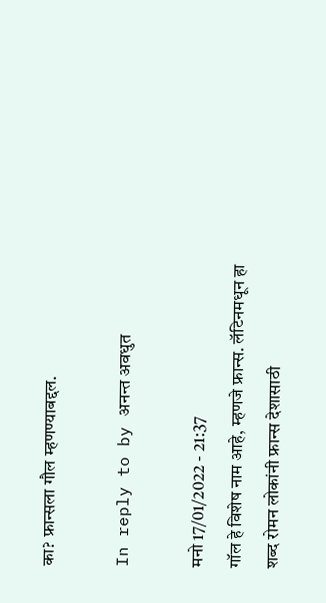का? फ्रान्सला गौल म्हणण्याबद्दल.

In reply to by अनन्त अवधुत

मनो 17/01/2022 - 21:37
गॉल हे विशेष नाम आहे, म्हणजे फ्रान्स. लॅटिनमधून हा शब्द रोमन लोकांनी फ्रान्स देशासाठी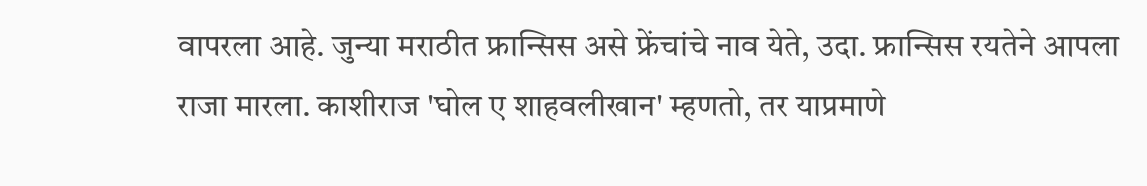वापरला आहे. जुन्या मराठीत फ्रान्सिस असे फ्रेंचांचे नाव येते, उदा. फ्रान्सिस रयतेने आपला राजा मारला. काशीराज 'घोल ए शाहवलीखान' म्हणतो, तर याप्रमाणे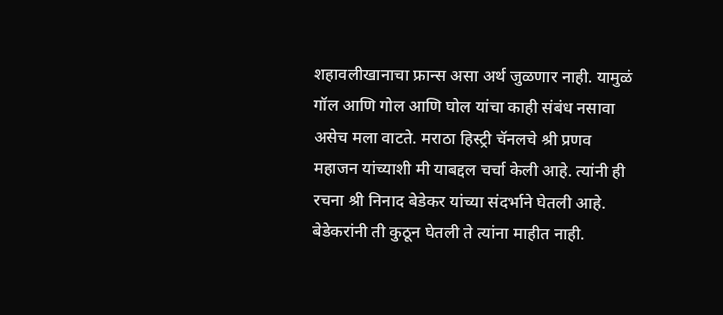शहावलीखानाचा फ्रान्स असा अर्थ जुळणार नाही. यामुळं गॉल आणि गोल आणि घोल यांचा काही संबंध नसावा असेच मला वाटते. मराठा हिस्ट्री चॅनलचे श्री प्रणव महाजन यांच्याशी मी याबद्दल चर्चा केली आहे. त्यांनी ही रचना श्री निनाद बेडेकर यांच्या संदर्भाने घेतली आहे. बेडेकरांनी ती कुठून घेतली ते त्यांना माहीत नाही.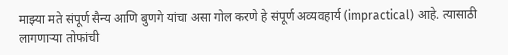माझ्या मते संपूर्ण सैन्य आणि बुणगे यांचा असा गोल करणे हे संपूर्ण अव्यवहार्य (impractical) आहे. त्यासाठी लागणाऱ्या तोफांची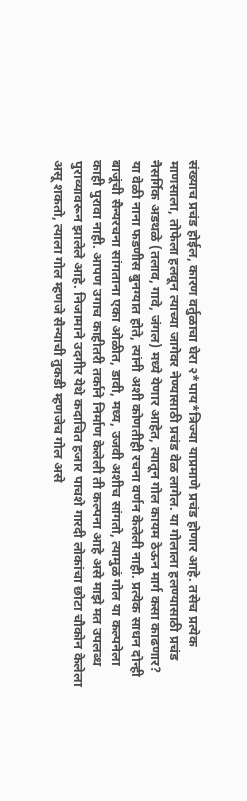संख्याच प्रचंड होईल, कारण वर्तुळाचा घेरा २*पाय*त्रिज्या याप्रमाणे प्रचंड होणार आहे. तसेच प्रत्येक माणसाला, तोफेला हलवून त्याच्या जागेवर नेण्यासाठी प्रचंड वेळ लागेल. या गोलाला हलण्यासाठी प्रचंड नैसर्गिक अडथळे (तलाव, गावे, जंगल) मध्ये येणार आहेत, त्यातून गोल कायम ठेऊन मार्ग कसा काढणार? या वेळी नाना फडणीस बुनग्यात होते, त्यांनी अशी कोणतीही रचना वर्णन केलेली नाही. प्रत्येक साधन दोन्ही बाजूंची सैन्यरचना सांगताना एका ओळीत, डावी, मध्य, उजवी अशीच सांगतो, त्यामुळं गोल या कल्पनेला काही पुरावा नाही. आपण उगाच काहीतरी तर्काने निर्माण केलेली ती कल्पना आहे असे माझे मत उपलब्ध पुराव्यावरून झालेले आहे. निजामाने उदगीर येथे कदाचित हजार पाचशे गारदी लोकांचा छोटा चौकोन केलेला असू शकतो, त्याला गोल म्हणजे सैन्याची तुकडी म्हणजेच गोल असे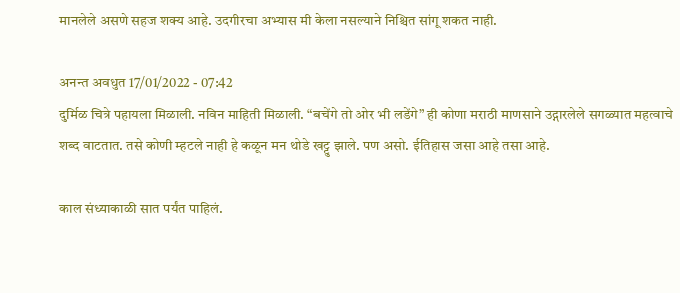मानलेले असणे सहज शक्य आहे. उदगीरचा अभ्यास मी केला नसल्याने निश्चित सांगू शकत नाही.

अनन्त अवधुत 17/01/2022 - 07:42
दुर्मिळ चित्रे पहायला मिळाली. नविन माहिती मिळाली. “बचेंगे तो ओर भी लडेंगे” ही कोणा मराठी माणसाने उद्गारलेले सगळ्यात महत्वाचे शब्द वाटतात. तसे कोणी म्हटले नाही हे कळून मन थोडे खट्टु झाले. पण असो. ईतिहास जसा आहे तसा आहे.

काल संध्याकाळी सात पर्यंत पाहिलं.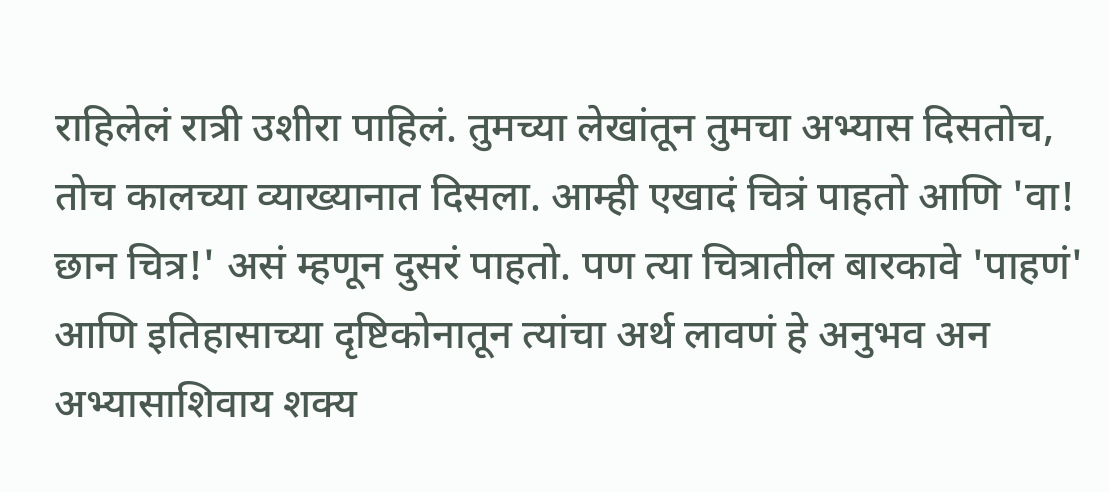राहिलेलं रात्री उशीरा पाहिलं. तुमच्या लेखांतून तुमचा अभ्यास दिसतोच, तोच कालच्या व्याख्यानात दिसला. आम्ही एखादं चित्रं पाहतो आणि 'वा! छान चित्र!' असं म्हणून दुसरं पाहतो. पण त्या चित्रातील बारकावे 'पाहणं' आणि इतिहासाच्या दृष्टिकोनातून त्यांचा अर्थ लावणं हे अनुभव अन अभ्यासाशिवाय शक्य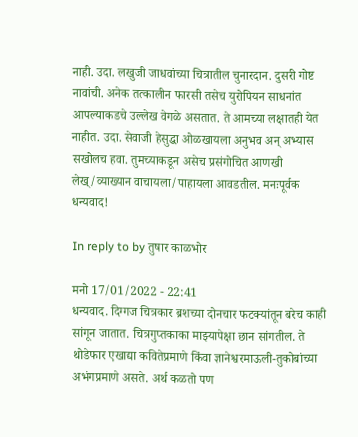नाही. उदा. लखुजी जाधवांच्या चित्रातील चुनारदान. दुसरी गोष्ट नावांची. अनेक तत्कालीन फारसी तसेच युरोपियन साधनांत आपल्याकडचे उल्लेख वेगळे असतात. ते आमच्या लक्षातही येत नाहीत. उदा. सेवाजी हेसुद्धा ओळखायला अनुभव अन् अभ्यास सखोलच हवा. तुमच्याकडून असेच प्रसंगोचित आणखी लेख्/व्याख्यान वाचायला/पाहायला आवडतील. मनःपूर्वक धन्यवाद!

In reply to by तुषार काळभोर

मनो 17/01/2022 - 22:41
धन्यवाद. दिग्गज चित्रकार ब्रशच्या दोनचार फटक्यांतून बरेच काही सांगून जातात. चित्रगुप्तकाका माझ्यापेक्षा छान सांगतील. ते थोडेफार एखाद्या कवितेप्रमाणे किंवा ज्ञानेश्वरमाऊली-तुकोबांच्या अभंगप्रमाणे असते. अर्थ कळतो पण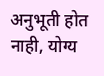अनुभूती होत नाही, योग्य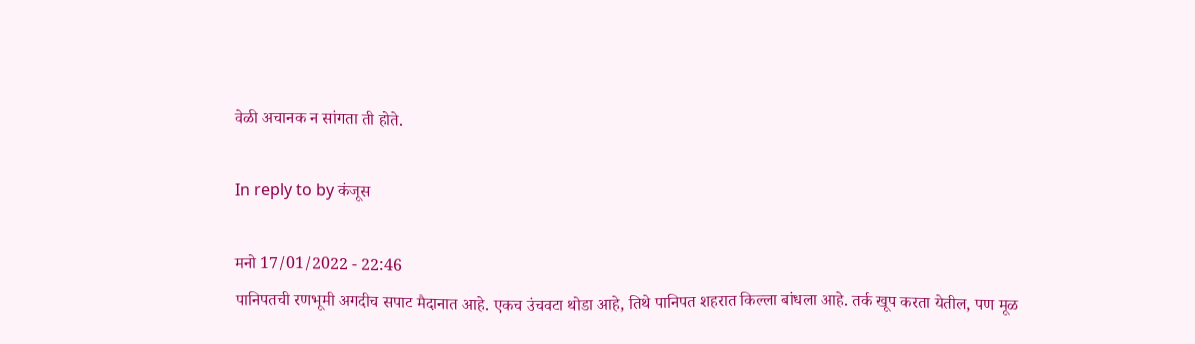वेळी अचानक न सांगता ती होते.

In reply to by कंजूस

मनो 17/01/2022 - 22:46
पानिपतची रणभूमी अगदीच सपाट मैदानात आहे. एकच उंचवटा थोडा आहे, तिथे पानिपत शहरात किल्ला बांधला आहे. तर्क खूप करता येतील, पण मूळ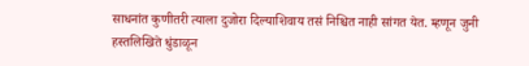साधनांत कुणीतरी त्याला दुजोरा दिल्याशिवाय तसं निश्चित नाही सांगत येत. म्हणून जुनी हस्तलिखिते धुंडाळून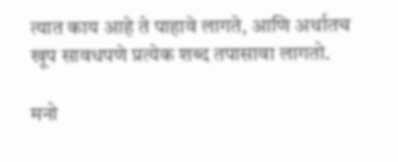त्यात काय आहे ते पाहावे लागते, आणि अर्थातच खूप सावधपणे प्रत्येक शब्द तपासावा लागतो.

मनो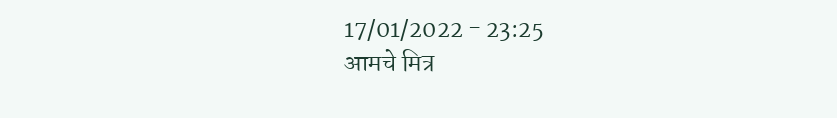17/01/2022 - 23:25
आमचे मित्र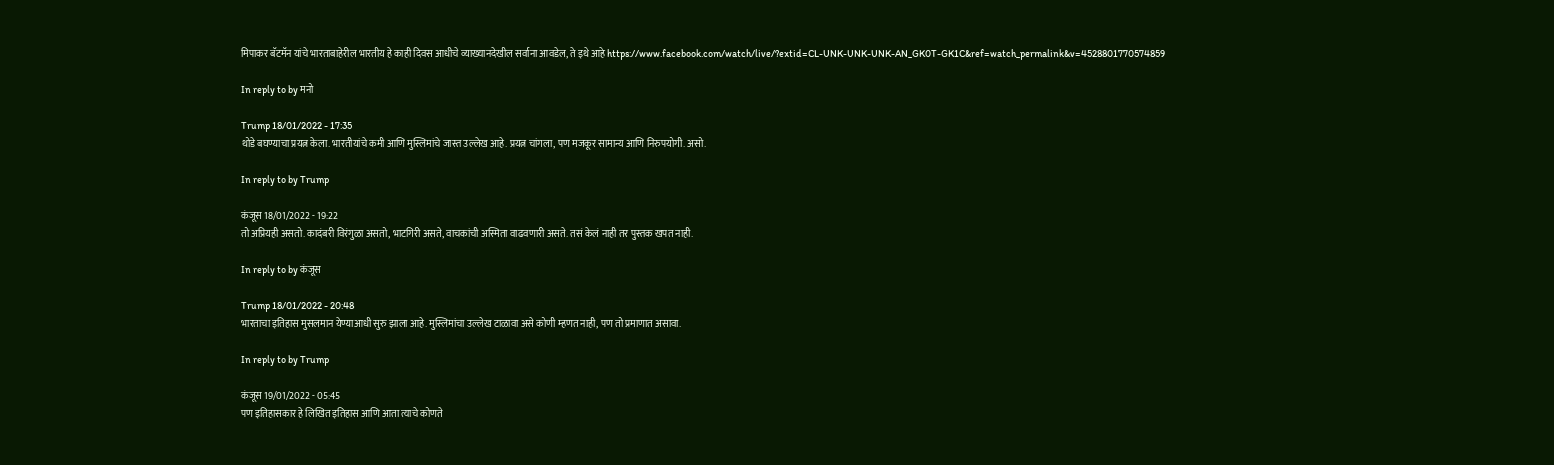मिपाकर बॅटमॅन यांचे भारताबाहेरील भारतीय हे काही दिवस आधीचे व्याख्यानदेखील सर्वाना आवडेल, ते इथे आहे https://www.facebook.com/watch/live/?extid=CL-UNK-UNK-UNK-AN_GK0T-GK1C&ref=watch_permalink&v=4528801770574859

In reply to by मनो

Trump 18/01/2022 - 17:35
थोडे बघण्याचा प्रयत्न केला. भारतीयांचे कमी आणि मुस्लिमांचे जास्त उल्लेख आहे. प्रयत्न चांगला, पण मजकूर सामान्य आणि निरुपयोगी. असो.

In reply to by Trump

कंजूस 18/01/2022 - 19:22
तो अप्रियही असतो. कादंबरी विरंगुळा असतो, भाटगिरी असते, वाचकांची अस्मिता वाढवणारी असते. तसं केलं नाही तर पुस्तक खपत नाही.

In reply to by कंजूस

Trump 18/01/2022 - 20:48
भारताचा इतिहास मुसलमान येण्याआधी सुरु झाला आहे. मुस्लिमांचा उल्लेख टाळावा असे कोणी म्हणत नाही, पण तो प्रमाणात असावा.

In reply to by Trump

कंजूस 19/01/2022 - 05:45
पण इतिहासकार हे लिखित इतिहास आणि आता त्याचे कोणते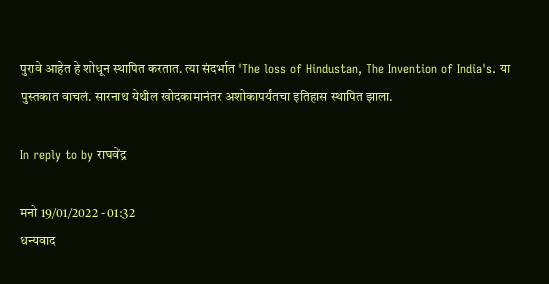पुरावे आहेत हे शोधून स्थापित करतात. त्या संदर्भात 'The loss of Hindustan, The Invention of India's. या पुस्तकात वाचलं. सारनाथ येथील खोदकामानंतर अशोकापर्यंतचा इतिहास स्थापित झाला.

In reply to by राघवेंद्र

मनो 19/01/2022 - 01:32
धन्यवाद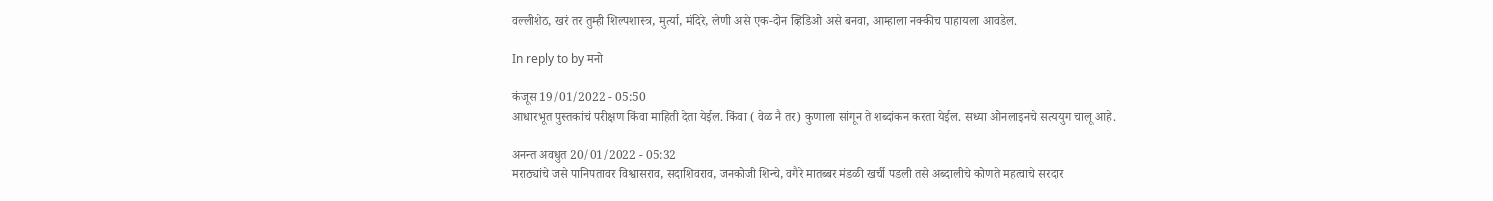वल्लीशेठ, खरं तर तुम्ही शिल्पशास्त्र, मुर्त्या, मंदिरे, लेणी असे एक-दोन व्हिडिओ असे बनवा, आम्हाला नक्कीच पाहायला आवडेल.

In reply to by मनो

कंजूस 19/01/2022 - 05:50
आधारभूत पुस्तकांचं परीक्षण किंवा माहिती देता येईल. किंवा ( वेळ नै तर) कुणाला सांगून ते शब्दांकन करता येईल. सध्या ओनलाइनचे सत्ययुग चालू आहे.

अनन्त अवधुत 20/01/2022 - 05:32
मराठ्यांचे जसे पानिपतावर विश्वासराव, सदाशिवराव, जनकोजी शिन्चे, वगैरे मातब्बर मंडळी खर्ची पडली तसे अब्दालीचे कोणते महत्वाचे सरदार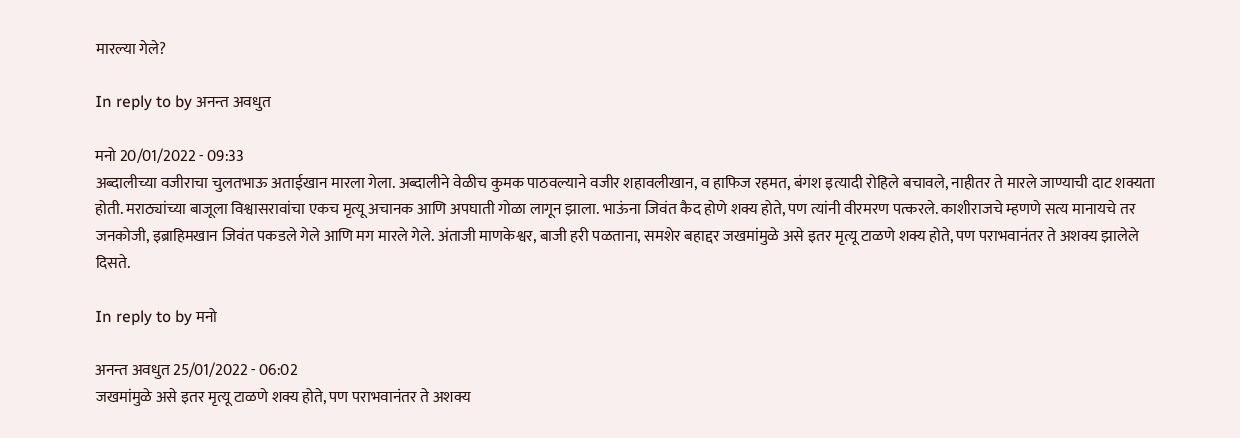मारल्या गेले?

In reply to by अनन्त अवधुत

मनो 20/01/2022 - 09:33
अब्दालीच्या वजीराचा चुलतभाऊ अताईखान मारला गेला. अब्दालीने वेळीच कुमक पाठवल्याने वजीर शहावलीखान, व हाफिज रहमत, बंगश इत्यादी रोहिले बचावले, नाहीतर ते मारले जाण्याची दाट शक्यता होती. मराठ्यांच्या बाजूला विश्वासरावांचा एकच मृत्यू अचानक आणि अपघाती गोळा लागून झाला. भाऊंना जिवंत कैद होणे शक्य होते, पण त्यांनी वीरमरण पत्करले. काशीराजचे म्हणणे सत्य मानायचे तर जनकोजी, इब्राहिमखान जिवंत पकडले गेले आणि मग मारले गेले. अंताजी माणकेश्वर, बाजी हरी पळताना, समशेर बहाद्दर जखमांमुळे असे इतर मृत्यू टाळणे शक्य होते, पण पराभवानंतर ते अशक्य झालेले दिसते.

In reply to by मनो

अनन्त अवधुत 25/01/2022 - 06:02
जखमांमुळे असे इतर मृत्यू टाळणे शक्य होते, पण पराभवानंतर ते अशक्य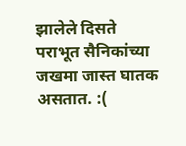झालेले दिसते
पराभूत सैनिकांच्या जखमा जास्त घातक असतात. :(